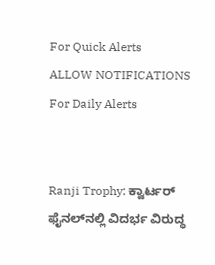For Quick Alerts
ALLOW NOTIFICATIONS
For Daily Alerts


Ranji Trophy: ಕ್ವಾರ್ಟರ್ ಫೈನಲ್‌ನಲ್ಲಿ ವಿದರ್ಭ ವಿರುದ್ಧ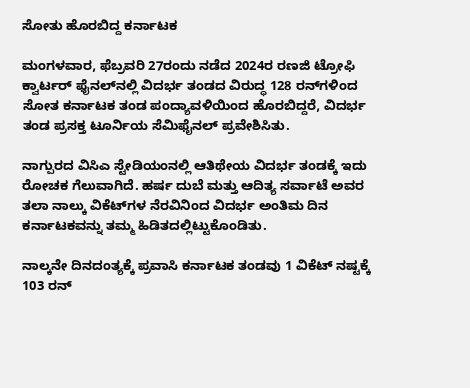ಸೋತು ಹೊರಬಿದ್ದ ಕರ್ನಾಟಕ

ಮಂಗಳವಾರ, ಫೆಬ್ರವರಿ 27ರಂದು ನಡೆದ 2024ರ ರಣಜಿ ಟ್ರೋಫಿ ಕ್ವಾರ್ಟರ್ ಫೈನಲ್‌ನಲ್ಲಿ ವಿದರ್ಭ ತಂಡದ ವಿರುದ್ಧ 128 ರನ್‌ಗಳಿಂದ ಸೋತ ಕರ್ನಾಟಕ ತಂಡ ಪಂದ್ಯಾವಳಿಯಿಂದ ಹೊರಬಿದ್ದರೆ, ವಿದರ್ಭ ತಂಡ ಪ್ರಸಕ್ತ ಟೂರ್ನಿಯ ಸೆಮಿಫೈನಲ್ ಪ್ರವೇಶಿಸಿತು.

ನಾಗ್ಪುರದ ವಿಸಿಎ ಸ್ಟೇಡಿಯಂನಲ್ಲಿ ಆತಿಥೇಯ ವಿದರ್ಭ ತಂಡಕ್ಕೆ ಇದು ರೋಚಕ ಗೆಲುವಾಗಿದೆ. ಹರ್ಷ ದುಬೆ ಮತ್ತು ಆದಿತ್ಯ ಸರ್ವಾಟೆ ಅವರ ತಲಾ ನಾಲ್ಕು ವಿಕೆಟ್‌ಗಳ ನೆರವಿನಿಂದ ವಿದರ್ಭ ಅಂತಿಮ ದಿನ ಕರ್ನಾಟಕವನ್ನು ತಮ್ಮ ಹಿಡಿತದಲ್ಲಿಟ್ಟುಕೊಂಡಿತು.

ನಾಲ್ಕನೇ ದಿನದಂತ್ಯಕ್ಕೆ ಪ್ರವಾಸಿ ಕರ್ನಾಟಕ ತಂಡವು 1 ವಿಕೆಟ್ ನಷ್ಟಕ್ಕೆ 103 ರನ್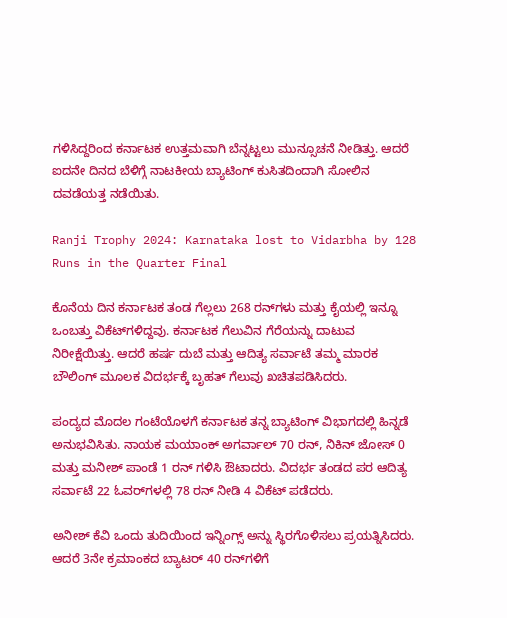ಗಳಿಸಿದ್ದರಿಂದ ಕರ್ನಾಟಕ ಉತ್ತಮವಾಗಿ ಬೆನ್ನಟ್ಟಲು ಮುನ್ಸೂಚನೆ ನೀಡಿತ್ತು. ಆದರೆ ಐದನೇ ದಿನದ ಬೆಳಿಗ್ಗೆ ನಾಟಕೀಯ ಬ್ಯಾಟಿಂಗ್ ಕುಸಿತದಿಂದಾಗಿ ಸೋಲಿನ ದವಡೆಯತ್ತ ನಡೆಯಿತು.

Ranji Trophy 2024: Karnataka lost to Vidarbha by 128 Runs in the Quarter Final

ಕೊನೆಯ ದಿನ ಕರ್ನಾಟಕ ತಂಡ ಗೆಲ್ಲಲು 268 ರನ್‌ಗಳು ಮತ್ತು ಕೈಯಲ್ಲಿ ಇನ್ನೂ ಒಂಬತ್ತು ವಿಕೆಟ್‌ಗಳಿದ್ದವು. ಕರ್ನಾಟಕ ಗೆಲುವಿನ ಗೆರೆಯನ್ನು ದಾಟುವ ನಿರೀಕ್ಷೆಯಿತ್ತು. ಆದರೆ ಹರ್ಷ ದುಬೆ ಮತ್ತು ಆದಿತ್ಯ ಸರ್ವಾಟೆ ತಮ್ಮ ಮಾರಕ ಬೌಲಿಂಗ್ ಮೂಲಕ ವಿದರ್ಭಕ್ಕೆ ಬೃಹತ್ ಗೆಲುವು ಖಚಿತಪಡಿಸಿದರು.

ಪಂದ್ಯದ ಮೊದಲ ಗಂಟೆಯೊಳಗೆ ಕರ್ನಾಟಕ ತನ್ನ ಬ್ಯಾಟಿಂಗ್ ವಿಭಾಗದಲ್ಲಿ ಹಿನ್ನಡೆ ಅನುಭವಿಸಿತು. ನಾಯಕ ಮಯಾಂಕ್ ಅಗರ್ವಾಲ್ 70 ರನ್, ನಿಕಿನ್ ಜೋಸ್ 0 ಮತ್ತು ಮನೀಶ್ ಪಾಂಡೆ 1 ರನ್ ಗಳಿಸಿ ಔಟಾದರು. ವಿದರ್ಭ ತಂಡದ ಪರ ಆದಿತ್ಯ ಸರ್ವಾಟೆ 22 ಓವರ್‌ಗಳಲ್ಲಿ 78 ರನ್ ನೀಡಿ 4 ವಿಕೆಟ್ ಪಡೆದರು.

ಅನೀಶ್ ಕೆವಿ ಒಂದು ತುದಿಯಿಂದ ಇನ್ನಿಂಗ್ಸ್ ಅನ್ನು ಸ್ಥಿರಗೊಳಿಸಲು ಪ್ರಯತ್ನಿಸಿದರು. ಆದರೆ 3ನೇ ಕ್ರಮಾಂಕದ ಬ್ಯಾಟರ್ 40 ರನ್‌ಗಳಿಗೆ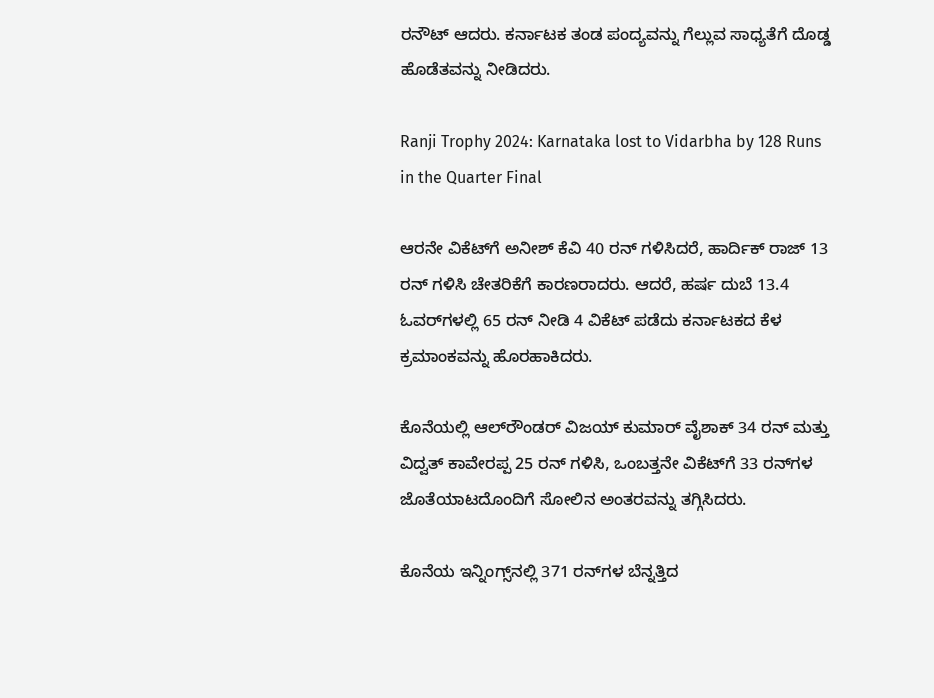ರನೌಟ್ ಆದರು. ಕರ್ನಾಟಕ ತಂಡ ಪಂದ್ಯವನ್ನು ಗೆಲ್ಲುವ ಸಾಧ್ಯತೆಗೆ ದೊಡ್ಡ ಹೊಡೆತವನ್ನು ನೀಡಿದರು.

Ranji Trophy 2024: Karnataka lost to Vidarbha by 128 Runs in the Quarter Final

ಆರನೇ ವಿಕೆಟ್‌ಗೆ ಅನೀಶ್ ಕೆವಿ 40 ರನ್ ಗಳಿಸಿದರೆ, ಹಾರ್ದಿಕ್ ರಾಜ್ 13 ರನ್ ಗಳಿಸಿ ಚೇತರಿಕೆಗೆ ಕಾರಣರಾದರು. ಆದರೆ, ಹರ್ಷ ದುಬೆ 13.4 ಓವರ್‌ಗಳಲ್ಲಿ 65 ರನ್ ನೀಡಿ 4 ವಿಕೆಟ್ ಪಡೆದು ಕರ್ನಾಟಕದ ಕೆಳ ಕ್ರಮಾಂಕವನ್ನು ಹೊರಹಾಕಿದರು.

ಕೊನೆಯಲ್ಲಿ ಆಲ್‌ರೌಂಡರ್ ವಿಜಯ್ ಕುಮಾರ್ ವೈಶಾಕ್ 34 ರನ್ ಮತ್ತು ವಿದ್ವತ್ ಕಾವೇರಪ್ಪ 25 ರನ್‌ ಗಳಿಸಿ, ಒಂಬತ್ತನೇ ವಿಕೆಟ್‌ಗೆ 33 ರನ್‌ಗಳ ಜೊತೆಯಾಟದೊಂದಿಗೆ ಸೋಲಿನ ಅಂತರವನ್ನು ತಗ್ಗಿಸಿದರು.

ಕೊನೆಯ ಇನ್ನಿಂಗ್ಸ್‌ನಲ್ಲಿ 371 ರನ್‌ಗಳ ಬೆನ್ನತ್ತಿದ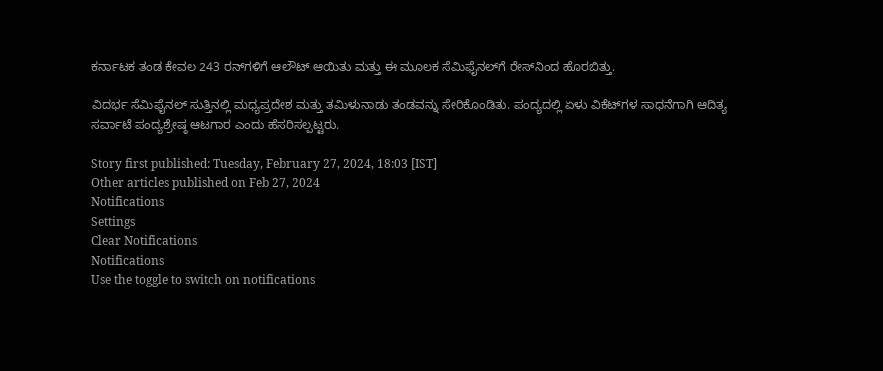ಕರ್ನಾಟಕ ತಂಡ ಕೇವಲ 243 ರನ್‌ಗಳಿಗೆ ಆಲೌಟ್ ಆಯಿತು ಮತ್ತು ಈ ಮೂಲಕ ಸೆಮಿಫೈನಲ್‌ಗೆ ರೇಸ್‌ನಿಂದ ಹೊರಬಿತ್ತು.

ವಿದರ್ಭ ಸೆಮಿಫೈನಲ್ ಸುತ್ತಿನಲ್ಲಿ ಮಧ್ಯಪ್ರದೇಶ ಮತ್ತು ತಮಿಳುನಾಡು ತಂಡವನ್ನು ಸೇರಿಕೊಂಡಿತು. ಪಂದ್ಯದಲ್ಲಿ ಏಳು ವಿಕೆಟ್‌ಗಳ ಸಾಧನೆಗಾಗಿ ಆದಿತ್ಯ ಸರ್ವಾಟೆ ಪಂದ್ಯಶ್ರೇಷ್ಠ ಆಟಗಾರ ಎಂದು ಹೆಸರಿಸಲ್ಪಟ್ಟರು.

Story first published: Tuesday, February 27, 2024, 18:03 [IST]
Other articles published on Feb 27, 2024
Notifications
Settings
Clear Notifications
Notifications
Use the toggle to switch on notifications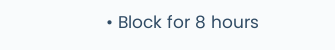• Block for 8 hours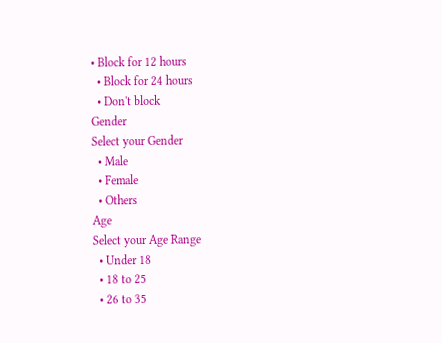• Block for 12 hours
  • Block for 24 hours
  • Don't block
Gender
Select your Gender
  • Male
  • Female
  • Others
Age
Select your Age Range
  • Under 18
  • 18 to 25
  • 26 to 35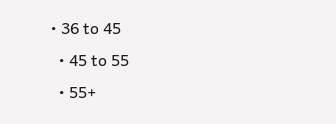• 36 to 45
  • 45 to 55
  • 55+